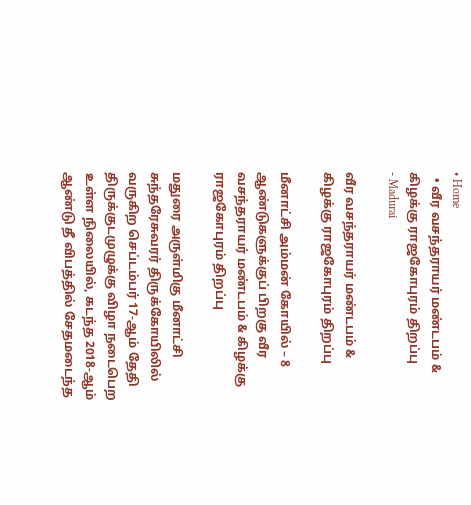• Home
  • வீர வசந்தராயர் மண்டபம் & கிழக்கு ராஜகோபுரம் திறப்பு
- Madurai

வீர வசந்தராயர் மண்டபம் & கிழக்கு ராஜகோபுரம் திறப்பு

மீனாட்சி அம்மன் கோயில் – 8 ஆண்டுகளுக்குப் பிறகு வீர வசந்தராயர் மண்டபம் & கிழக்கு ராஜகோபுரம் திறப்பு

மதுரை அருள்மிகு மீனாட்சி சுந்தரேசுவரர் திருக்கோயிலில் வருகிற செப்டம்பர் 17-ஆம் தேதி திருக்குடமுழுக்கு விழா நடைபெற உள்ள நிலையில், கடந்த 2018-ஆம் ஆண்டு தீ விபத்தில் சேதமடைந்த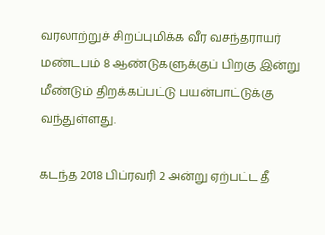வரலாற்றுச் சிறப்புமிக்க வீர வசந்தராயர் மண்டபம் 8 ஆண்டுகளுக்குப் பிறகு இன்று மீண்டும் திறக்கப்பட்டு பயன்பாட்டுக்கு வந்துள்ளது.

கடந்த 2018 பிப்ரவரி 2 அன்று ஏற்பட்ட தீ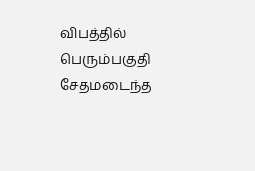விபத்தில் பெரும்பகுதி சேதமடைந்த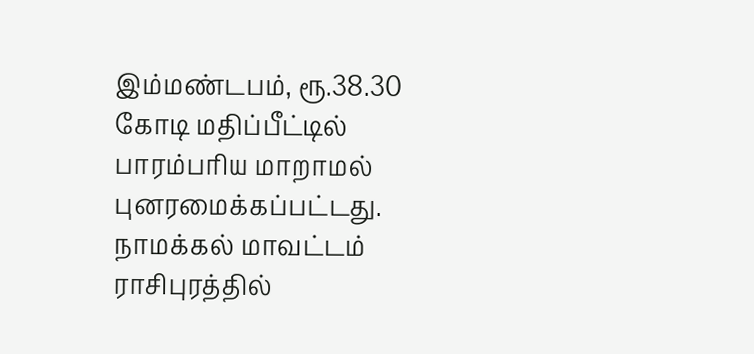இம்மண்டபம், ரூ.38.30 கோடி மதிப்பீட்டில் பாரம்பரிய மாறாமல் புனரமைக்கப்பட்டது. நாமக்கல் மாவட்டம் ராசிபுரத்தில்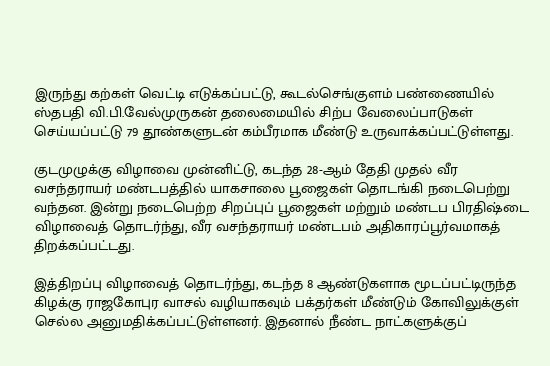இருந்து கற்கள் வெட்டி எடுக்கப்பட்டு, கூடல்செங்குளம் பண்ணையில் ஸ்தபதி வி.பி.வேல்முருகன் தலைமையில் சிற்ப வேலைப்பாடுகள் செய்யப்பட்டு 79 தூண்களுடன் கம்பீரமாக மீண்டு உருவாக்கப்பட்டுள்ளது.

குடமுழுக்கு விழாவை முன்னிட்டு, கடந்த 28-ஆம் தேதி முதல் வீர வசந்தராயர் மண்டபத்தில் யாகசாலை பூஜைகள் தொடங்கி நடைபெற்று வந்தன. இன்று நடைபெற்ற சிறப்புப் பூஜைகள் மற்றும் மண்டப பிரதிஷ்டை விழாவைத் தொடர்ந்து, வீர வசந்தராயர் மண்டபம் அதிகாரப்பூர்வமாகத் திறக்கப்பட்டது.

இத்திறப்பு விழாவைத் தொடர்ந்து, கடந்த 8 ஆண்டுகளாக மூடப்பட்டிருந்த கிழக்கு ராஜகோபுர வாசல் வழியாகவும் பக்தர்கள் மீண்டும் கோவிலுக்குள் செல்ல அனுமதிக்கப்பட்டுள்ளனர். இதனால் நீண்ட நாட்களுக்குப்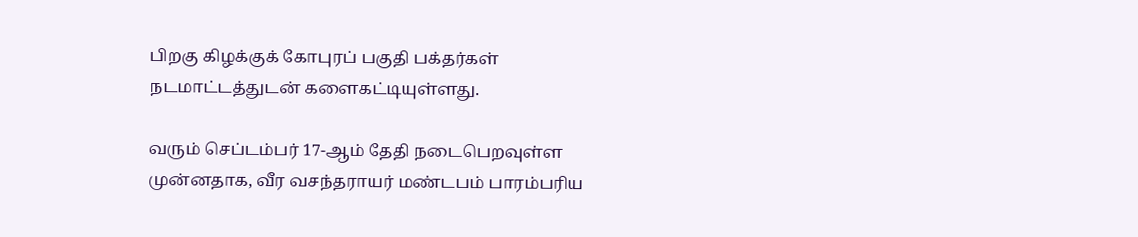பிறகு கிழக்குக் கோபுரப் பகுதி பக்தர்கள் நடமாட்டத்துடன் களைகட்டியுள்ளது.

வரும் செப்டம்பர் 17-ஆம் தேதி நடைபெறவுள்ள முன்னதாக, வீர வசந்தராயர் மண்டபம் பாரம்பரிய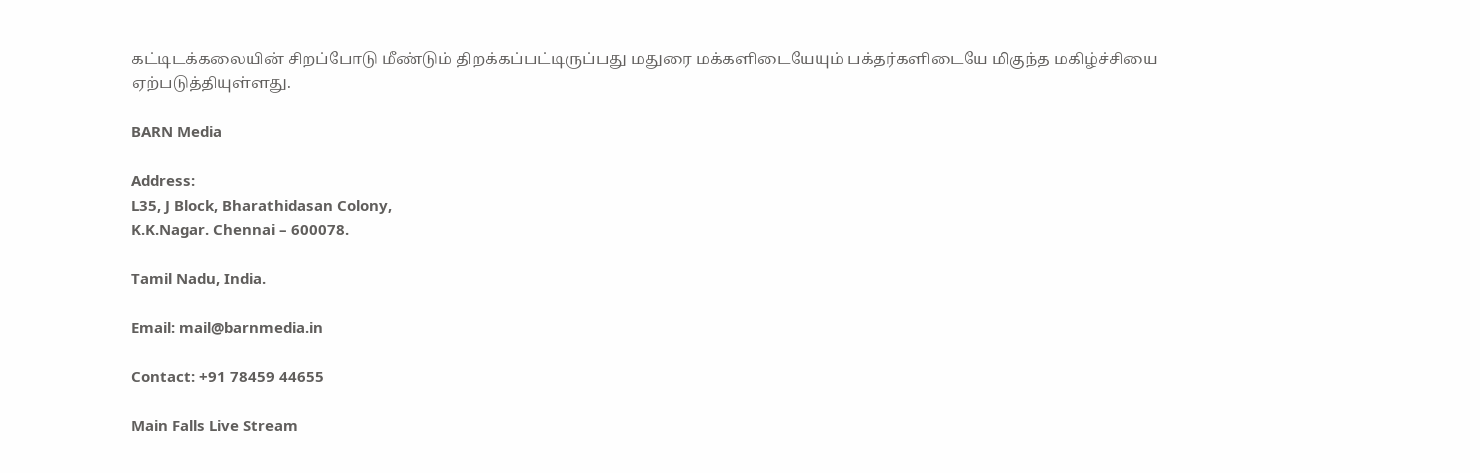கட்டிடக்கலையின் சிறப்போடு மீண்டும் திறக்கப்பட்டிருப்பது மதுரை மக்களிடையேயும் பக்தர்களிடையே மிகுந்த மகிழ்ச்சியை ஏற்படுத்தியுள்ளது.

BARN Media

Address:
L35, J Block, Bharathidasan Colony,
K.K.Nagar. Chennai – 600078.

Tamil Nadu, India.

Email: mail@barnmedia.in

Contact: +91 78459 44655

Main Falls Live Stream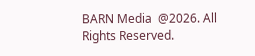BARN Media  @2026. All Rights Reserved.